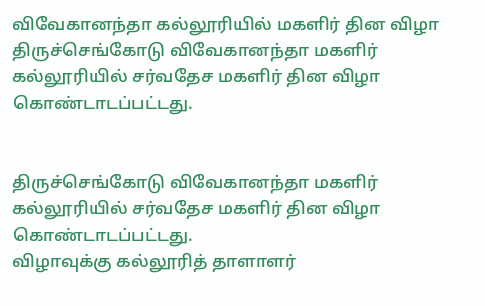விவேகானந்தா கல்லூரியில் மகளிர் தின விழா
திருச்செங்கோடு விவேகானந்தா மகளிர் கல்லூரியில் சர்வதேச மகளிர் தின விழா கொண்டாடப்பட்டது.


திருச்செங்கோடு விவேகானந்தா மகளிர் கல்லூரியில் சர்வதேச மகளிர் தின விழா கொண்டாடப்பட்டது.
விழாவுக்கு கல்லூரித் தாளாளர்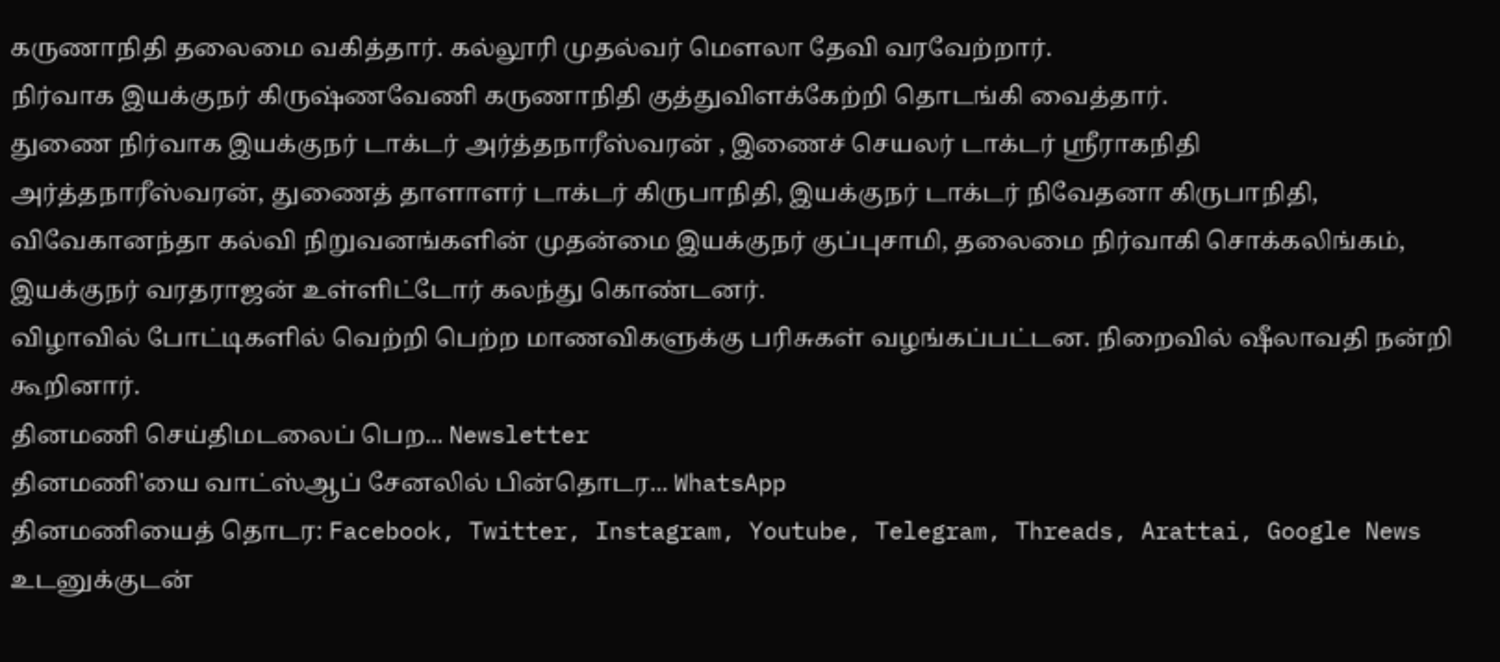கருணாநிதி தலைமை வகித்தார். கல்லூரி முதல்வர் மௌலா தேவி வரவேற்றார்.
நிர்வாக இயக்குநர் கிருஷ்ணவேணி கருணாநிதி குத்துவிளக்கேற்றி தொடங்கி வைத்தார்.
துணை நிர்வாக இயக்குநர் டாக்டர் அர்த்தநாரீஸ்வரன் , இணைச் செயலர் டாக்டர் ஸ்ரீராகநிதி அர்த்தநாரீஸ்வரன், துணைத் தாளாளர் டாக்டர் கிருபாநிதி, இயக்குநர் டாக்டர் நிவேதனா கிருபாநிதி, விவேகானந்தா கல்வி நிறுவனங்களின் முதன்மை இயக்குநர் குப்புசாமி, தலைமை நிர்வாகி சொக்கலிங்கம், இயக்குநர் வரதராஜன் உள்ளிட்டோர் கலந்து கொண்டனர்.
விழாவில் போட்டிகளில் வெற்றி பெற்ற மாணவிகளுக்கு பரிசுகள் வழங்கப்பட்டன. நிறைவில் ஷீலாவதி நன்றி கூறினார்.
தினமணி செய்திமடலைப் பெற... Newsletter
தினமணி'யை வாட்ஸ்ஆப் சேனலில் பின்தொடர... WhatsApp
தினமணியைத் தொடர: Facebook, Twitter, Instagram, Youtube, Telegram, Threads, Arattai, Google News
உடனுக்குடன்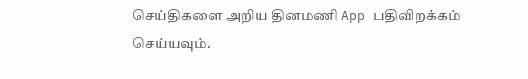செய்திகளை அறிய தினமணி App பதிவிறக்கம் செய்யவும்.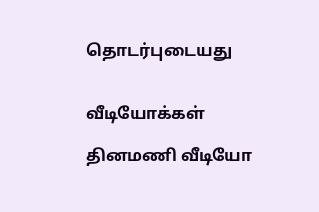தொடர்புடையது


வீடியோக்கள்

தினமணி வீடியோ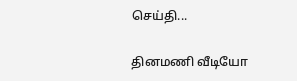செய்தி...

தினமணி வீடியோ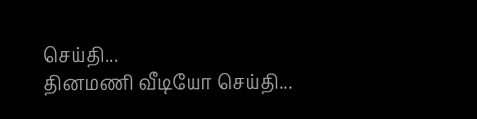செய்தி...
தினமணி வீடியோ செய்தி...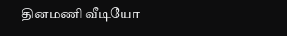தினமணி வீடியோ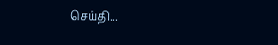செய்தி...